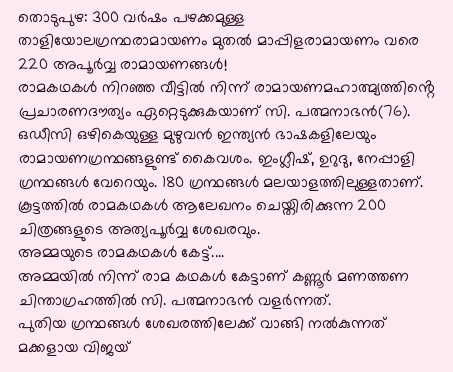തൊടുപുഴ: 300 വർഷം പഴക്കമുള്ള താളിയോലഗ്രന്ഥരാമായണം മുതൽ മാപ്പിളരാമായണം വരെ 220 അപൂർവ്വ രാമായണങ്ങൾ!
രാമകഥകൾ നിറഞ്ഞ വീട്ടിൽ നിന്ന് രാമായണമഹാത്മ്യത്തിൻ്റെ പ്രചാരണദൗത്യം ഏറ്റെടുക്കുകയാണ് സി. പത്മനാഭൻ(76). ഒഡീസി ഒഴികെയുള്ള മുഴുവൻ ഇന്ത്യൻ ഭാഷകളിലേയും രാമായണഗ്രന്ഥങ്ങളുണ്ട് കൈവശം. ഇംഗ്ലീഷ്, ഉറുദു, നേപ്പാളി ഗ്രന്ഥങ്ങൾ വേറെയും. 180 ഗ്രന്ഥങ്ങൾ മലയാളത്തിലുള്ളതാണ്. കൂട്ടത്തിൽ രാമകഥകൾ ആലേഖനം ചെയ്തിരിക്കുന്ന 200 ചിത്രങ്ങളുടെ അത്യപൂർവ്വ ശേഖരവും.
അമ്മയുടെ രാമകഥകൾ കേട്ട്....
അമ്മയിൽ നിന്ന് രാമ കഥകൾ കേട്ടാണ് കണ്ണൂർ മണത്തണ ചിന്താഗ്രഹത്തിൽ സി. പത്മനാഭൻ വളർന്നത്.
പുതിയ ഗ്രന്ഥങ്ങൾ ശേഖരത്തിലേക്ക് വാങ്ങി നൽകുന്നത് മക്കളായ വിജയ്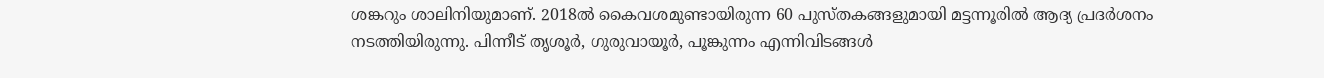ശങ്കറും ശാലിനിയുമാണ്. 2018ൽ കൈവശമുണ്ടായിരുന്ന 60 പുസ്തകങ്ങളുമായി മട്ടന്നൂരിൽ ആദ്യ പ്രദർശനം നടത്തിയിരുന്നു. പിന്നീട് തൃശൂർ, ഗുരുവായൂർ, പൂങ്കുന്നം എന്നിവിടങ്ങൾ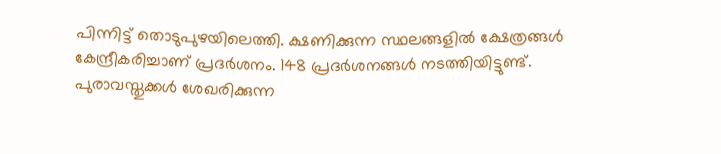പിന്നിട്ട് തൊടുപുഴയിലെത്തി. ക്ഷണിക്കുന്ന സ്ഥലങ്ങളിൽ ക്ഷേത്രങ്ങൾ കേന്ദ്രീകരിച്ചാണ് പ്രദർശനം. 148 പ്രദർശനങ്ങൾ നടത്തിയിട്ടുണ്ട്. പുരാവസ്തുക്കൾ ശേഖരിക്കുന്ന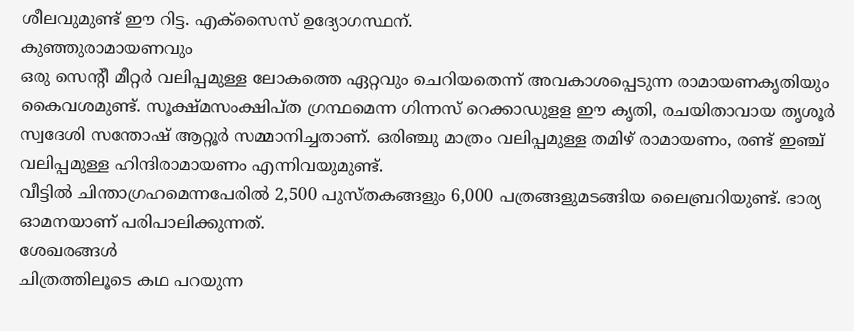ശീലവുമുണ്ട് ഈ റിട്ട. എക്സൈസ് ഉദ്യോഗസ്ഥന്.
കുഞ്ഞുരാമായണവും
ഒരു സെന്റീ മീറ്റർ വലിപ്പമുള്ള ലോകത്തെ ഏറ്റവും ചെറിയതെന്ന് അവകാശപ്പെടുന്ന രാമായണകൃതിയും കൈവശമുണ്ട്. സൂക്ഷ്മസംക്ഷിപ്ത ഗ്രന്ഥമെന്ന ഗിന്നസ് റെക്കാഡുളള ഈ കൃതി, രചയിതാവായ തൃശൂർ സ്വദേശി സന്തോഷ് ആറ്റൂർ സമ്മാനിച്ചതാണ്. ഒരിഞ്ചു മാത്രം വലിപ്പമുള്ള തമിഴ് രാമായണം, രണ്ട് ഇഞ്ച് വലിപ്പമുള്ള ഹിന്ദിരാമായണം എന്നിവയുമുണ്ട്.
വീട്ടിൽ ചിന്താഗ്രഹമെന്നപേരിൽ 2,500 പുസ്തകങ്ങളും 6,000 പത്രങ്ങളുമടങ്ങിയ ലൈബ്രറിയുണ്ട്. ഭാര്യ ഓമനയാണ് പരിപാലിക്കുന്നത്.
ശേഖരങ്ങൾ
ചിത്രത്തിലൂടെ കഥ പറയുന്ന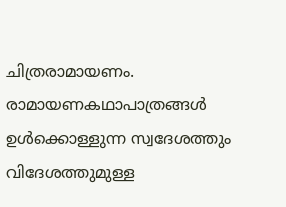ചിത്രരാമായണം.
രാമായണകഥാപാത്രങ്ങൾ ഉൾക്കൊള്ളുന്ന സ്വദേശത്തും വിദേശത്തുമുള്ള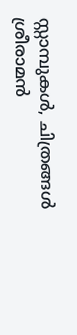സ്റ്റാമ്പുകൾ, ചിത്രങ്ങൾ
ശ്രീരാമൻ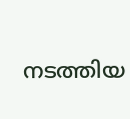നടത്തിയ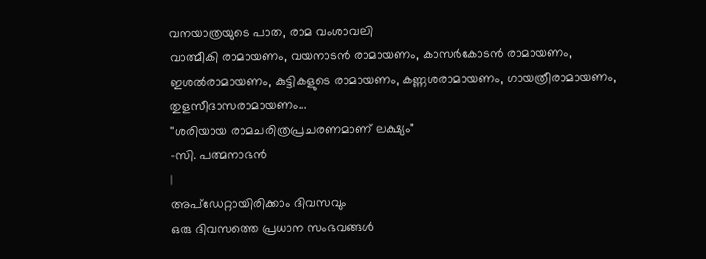വനയാത്രയുടെ പാത, രാമ വംശാവലി
വാത്മീകി രാമായണം, വയനാടൻ രാമായണം, കാസർകോടൻ രാമായണം, ഇശൽരാമായണം, കുട്ടികളുടെ രാമായണം, കണ്ണശരാമായണം, ഗായത്രീരാമായണം, തുളസീദാസരാമായണം...
''ശരിയായ രാമചരിത്രപ്രചരണമാണ് ലക്ഷ്യം"
-സി. പത്മനാഭൻ
|
അപ്ഡേറ്റായിരിക്കാം ദിവസവും
ഒരു ദിവസത്തെ പ്രധാന സംഭവങ്ങൾ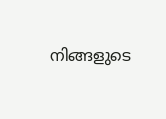നിങ്ങളുടെ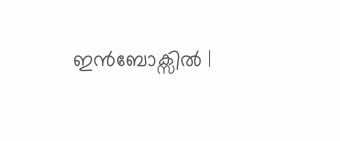ഇൻബോക്സിൽ |